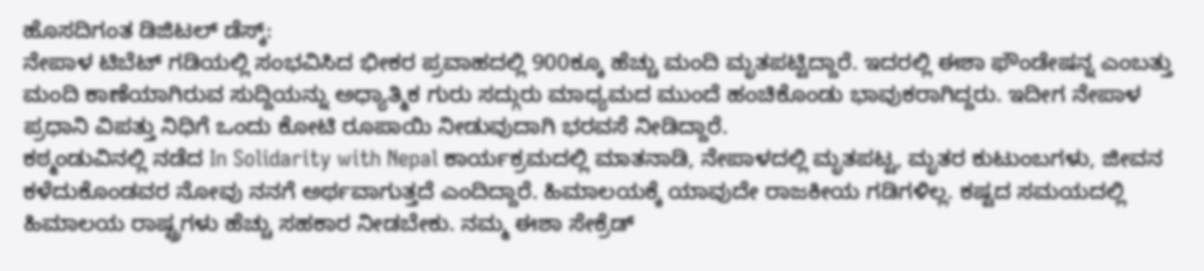ಹೊಸದಿಗಂತ ಡಿಜಿಟಲ್ ಡೆಸ್ಕ್:
ನೇಪಾಳ ಟಿಬೆಟ್ ಗಡಿಯಲ್ಲಿ ಸಂಭವಿಸಿದ ಭೀಕರ ಪ್ರವಾಹದಲ್ಲಿ 900ಕ್ಕೂ ಹೆಚ್ಚು ಮಂದಿ ಮೃತಪಟ್ಟಿದ್ದಾರೆ. ಇದರಲ್ಲಿ ಈಶಾ ಫೌಂಡೇಷನ್ನ ಎಂಬತ್ತು ಮಂದಿ ಕಾಣೆಯಾಗಿರುವ ಸುದ್ದಿಯನ್ನು ಅಧ್ಯಾತ್ಮಿಕ ಗುರು ಸದ್ಗುರು ಮಾಧ್ಯಮದ ಮುಂದೆ ಹಂಚಿಕೊಂಡು ಭಾವುಕರಾಗಿದ್ದರು. ಇದೀಗ ನೇಪಾಳ ಪ್ರಧಾನಿ ವಿಪತ್ತು ನಿಧಿಗೆ ಒಂದು ಕೋಟಿ ರೂಪಾಯಿ ನೀಡುವುದಾಗಿ ಭರವಸೆ ನೀಡಿದ್ದಾರೆ.
ಕಠ್ಮಂಡುವಿನಲ್ಲಿ ನಡೆದ In Solidarity with Nepal ಕಾರ್ಯಕ್ರಮದಲ್ಲಿ ಮಾತನಾಡಿ, ನೇಪಾಳದಲ್ಲಿ ಮೃತಪಟ್ಟ, ಮೃತರ ಕುಟುಂಬಗಳು, ಜೀವನ ಕಳೆದುಕೊಂಡವರ ನೋವು ನನಗೆ ಅರ್ಥವಾಗುತ್ತದೆ ಎಂದಿದ್ದಾರೆ. ಹಿಮಾಲಯಕ್ಕೆ ಯಾವುದೇ ರಾಜಕೀಯ ಗಡಿಗಳಿಲ್ಲ. ಕಷ್ಟದ ಸಮಯದಲ್ಲಿ ಹಿಮಾಲಯ ರಾಷ್ಟ್ರಗಳು ಹೆಚ್ಚು ಸಹಕಾರ ನೀಡಬೇಕು. ನಮ್ಮ ಈಶಾ ಸೇಕ್ರೆಡ್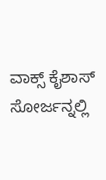ವಾಕ್ಸ್ ಕೈಶಾಸ್ ಸೋರ್ಜನ್ನಲ್ಲಿ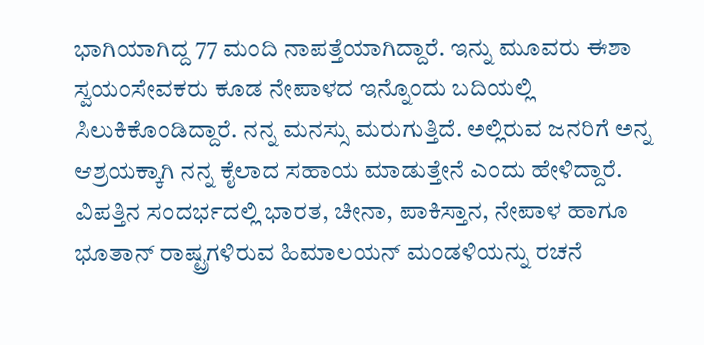ಭಾಗಿಯಾಗಿದ್ದ 77 ಮಂದಿ ನಾಪತ್ತೆಯಾಗಿದ್ದಾರೆ. ಇನ್ನು ಮೂವರು ಈಶಾ ಸ್ವಯಂಸೇವಕರು ಕೂಡ ನೇಪಾಳದ ಇನ್ನೊಂದು ಬದಿಯಲ್ಲಿ ಸಿಲುಕಿಕೊಂಡಿದ್ದಾರೆ. ನನ್ನ ಮನಸ್ಸು ಮರುಗುತ್ತಿದೆ. ಅಲ್ಲಿರುವ ಜನರಿಗೆ ಅನ್ನ ಆಶ್ರಯಕ್ಕಾಗಿ ನನ್ನ ಕೈಲಾದ ಸಹಾಯ ಮಾಡುತ್ತೇನೆ ಎಂದು ಹೇಳಿದ್ದಾರೆ.
ವಿಪತ್ತಿನ ಸಂದರ್ಭದಲ್ಲಿ ಭಾರತ, ಚೀನಾ, ಪಾಕಿಸ್ತಾನ, ನೇಪಾಳ ಹಾಗೂ ಭೂತಾನ್ ರಾಷ್ಟ್ರಗಳಿರುವ ಹಿಮಾಲಯನ್ ಮಂಡಳಿಯನ್ನು ರಚನೆ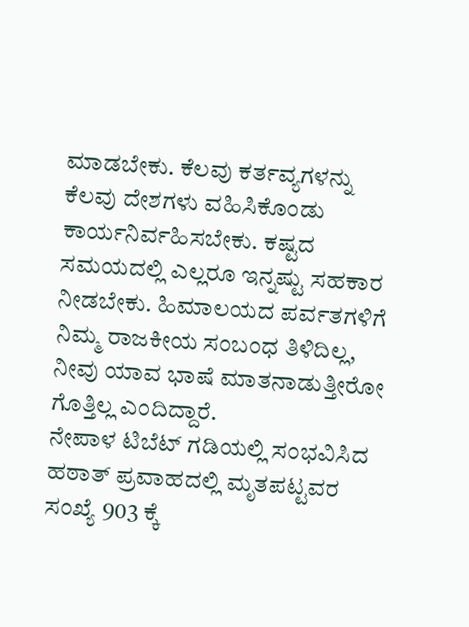ಮಾಡಬೇಕು. ಕೆಲವು ಕರ್ತವ್ಯಗಳನ್ನು ಕೆಲವು ದೇಶಗಳು ವಹಿಸಿಕೊಂಡು ಕಾರ್ಯನಿರ್ವಹಿಸಬೇಕು. ಕಷ್ಟದ ಸಮಯದಲ್ಲಿ ಎಲ್ಲರೂ ಇನ್ನಷ್ಟು ಸಹಕಾರ ನೀಡಬೇಕು. ಹಿಮಾಲಯದ ಪರ್ವತಗಳಿಗೆ ನಿಮ್ಮ ರಾಜಕೀಯ ಸಂಬಂಧ ತಿಳಿದಿಲ್ಲ, ನೀವು ಯಾವ ಭಾಷೆ ಮಾತನಾಡುತ್ತೀರೋ ಗೊತ್ತಿಲ್ಲ ಎಂದಿದ್ದಾರೆ.
ನೇಪಾಳ ಟಿಬೆಟ್ ಗಡಿಯಲ್ಲಿ ಸಂಭವಿಸಿದ ಹಠಾತ್ ಪ್ರವಾಹದಲ್ಲಿ ಮೃತಪಟ್ಟವರ ಸಂಖ್ಯೆ 903 ಕ್ಕೆ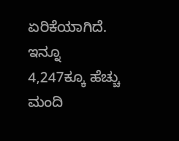ಏರಿಕೆಯಾಗಿದೆ. ಇನ್ನೂ 4,247ಕ್ಕೂ ಹೆಚ್ಚು ಮಂದಿ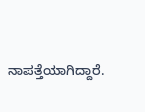ನಾಪತ್ತೆಯಾಗಿದ್ದಾರೆ.